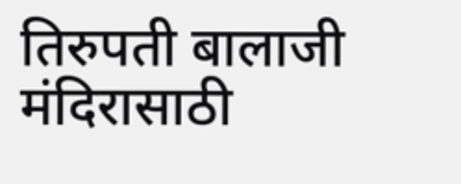तिरुपती बालाजी मंदिरासाठी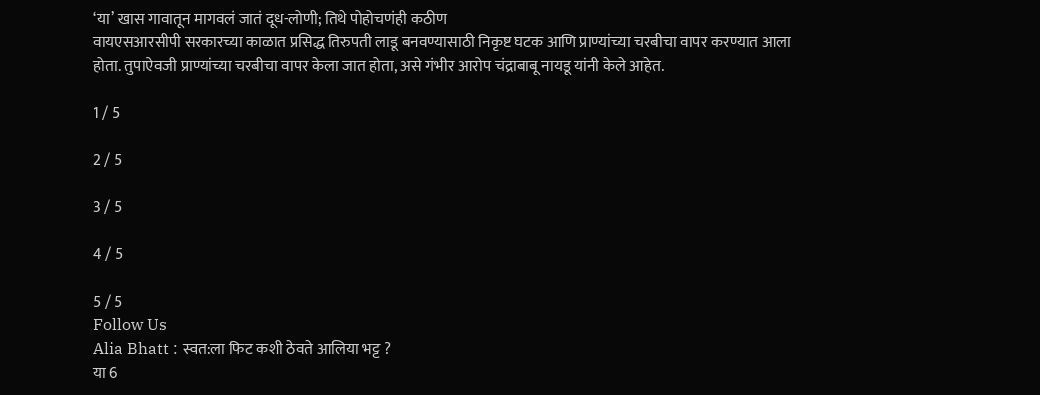‘या’ खास गावातून मागवलं जातं दूध-लोणी; तिथे पोहोचणंही कठीण
वायएसआरसीपी सरकारच्या काळात प्रसिद्ध तिरुपती लाडू बनवण्यासाठी निकृष्ट घटक आणि प्राण्यांच्या चरबीचा वापर करण्यात आला होता. तुपाऐवजी प्राण्यांच्या चरबीचा वापर केला जात होता, असे गंभीर आरोप चंद्राबाबू नायडू यांनी केले आहेत.

1 / 5

2 / 5

3 / 5

4 / 5

5 / 5
Follow Us
Alia Bhatt : स्वत:ला फिट कशी ठेवते आलिया भट्ट ?
या 6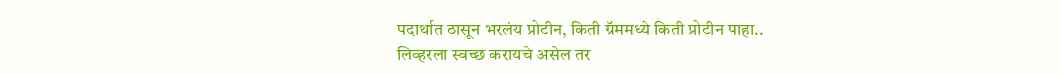पदार्थात ठासून भरलंय प्रोटीन, किती ग्रॅममध्ये किती प्रोटीन पाहा..
लिव्हरला स्वच्छ करायचे असेल तर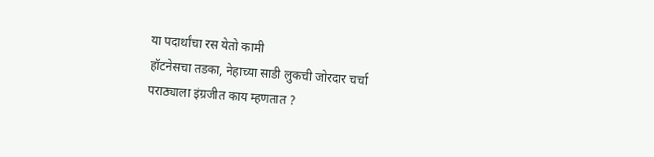या पदार्थांचा रस येतो कामी
हॉटनेसचा तडका, नेहाच्या साडी लुकची जोरदार चर्चा
पराठ्याला इंग्रजीत काय म्हणतात ?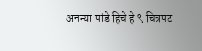अनन्या पांडे हिचे हे ९ चित्रपट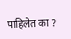पाहिलेत का ?